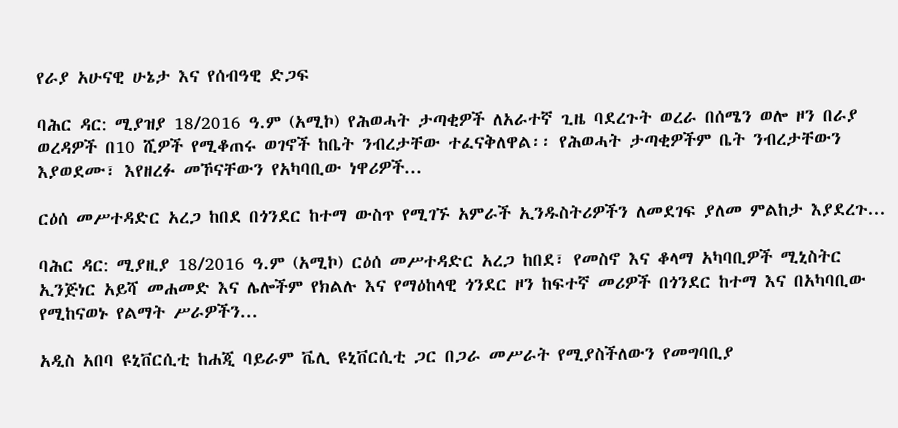የራያ አሁናዊ ሁኔታ እና የሰብዓዊ ድጋፍ

ባሕር ዳር: ሚያዝያ 18/2016 ዓ.ም (አሚኮ) የሕወሓት ታጣቂዎች ለአራተኛ ጊዜ ባደረጉት ወረራ በሰሜን ወሎ ዞን በራያ ወረዳዎች በ10 ሺዎች የሚቆጠሩ ወገኖች ከቤት ንብረታቸው ተፈናቅለዋል፡፡ የሕወሓት ታጣቂዎችም ቤት ንብረታቸውን እያወደሙ፣ እየዘረፉ መኾናቸውን የአካባቢው ነዋሪዎች...

ርዕሰ መሥተዳድር አረጋ ከበደ በጎንደር ከተማ ውስጥ የሚገኙ አምራች ኢንዱስትሪዎችን ለመደገፍ ያለመ ምልከታ እያደረጉ...

ባሕር ዳር: ሚያዚያ 18/2016 ዓ.ም (አሚኮ) ርዕሰ መሥተዳድር አረጋ ከበደ፣ የመስኖ እና ቆላማ አካባቢዎች ሚኒስትር ኢንጅነር አይሻ መሐመድ እና ሌሎችም የክልሉ እና የማዕከላዊ ጎንደር ዞን ከፍተኛ መሪዎች በጎንደር ከተማ እና በአካባቢው የሚከናወኑ የልማት ሥራዎችን...

አዲስ አበባ ዩኒቨርሲቲ ከሐጂ ባይራም ቬሊ ዩኒቨርሲቲ ጋር በጋራ መሥራት የሚያስችለውን የመግባቢያ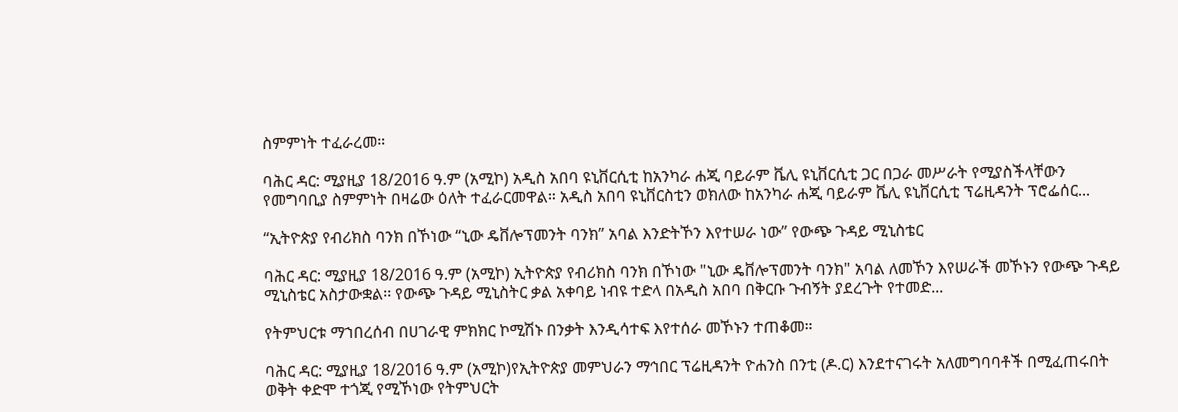ስምምነት ተፈራረመ።

ባሕር ዳር: ሚያዚያ 18/2016 ዓ.ም (አሚኮ) አዲስ አበባ ዩኒቨርሲቲ ከአንካራ ሐጂ ባይራም ቬሊ ዩኒቨርሲቲ ጋር በጋራ መሥራት የሚያስችላቸውን የመግባቢያ ስምምነት በዛሬው ዕለት ተፈራርመዋል። አዲስ አበባ ዩኒቨርስቲን ወክለው ከአንካራ ሐጂ ባይራም ቬሊ ዩኒቨርሲቲ ፕሬዚዳንት ፕሮፌሰር...

“ኢትዮጵያ የብሪክስ ባንክ በኾነው “ኒው ዴቨሎፕመንት ባንክ” አባል እንድትኾን እየተሠራ ነው” የውጭ ጉዳይ ሚኒስቴር

ባሕር ዳር: ሚያዚያ 18/2016 ዓ.ም (አሚኮ) ኢትዮጵያ የብሪክስ ባንክ በኾነው "ኒው ዴቨሎፕመንት ባንክ" አባል ለመኾን እየሠራች መኾኑን የውጭ ጉዳይ ሚኒስቴር አስታውቋል፡፡ የውጭ ጉዳይ ሚኒስትር ቃል አቀባይ ነብዩ ተድላ በአዲስ አበባ በቅርቡ ጉብኝት ያደረጉት የተመድ...

የትምህርቱ ማኀበረሰብ በሀገራዊ ምክክር ኮሚሽኑ በንቃት እንዲሳተፍ እየተሰራ መኾኑን ተጠቆመ።

ባሕር ዳር: ሚያዚያ 18/2016 ዓ.ም (አሚኮ)የኢትዮጵያ መምህራን ማኅበር ፕሬዚዳንት ዮሐንስ በንቲ (ዶ.ር) እንደተናገሩት አለመግባባቶች በሚፈጠሩበት ወቅት ቀድሞ ተጎጂ የሚኾነው የትምህርት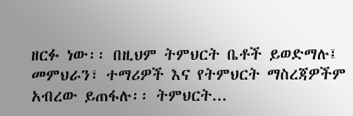ዘርፉ ነው፡፡ በዚህም ትምህርት ቤቶች ይወድማሉ፤ መምህራን፣ ተማሪዎች እና የትምህርት ማስረጃዎችም አብረው ይጠፋሉ፡፡ ትምህርት...